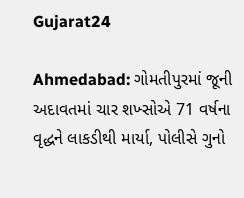Gujarat24

Ahmedabad: ગોમતીપુરમાં જૂની અદાવતમાં ચાર શખ્સોએ 71 વર્ષના વૃદ્ધને લાકડીથી માર્યા, પોલીસે ગુનો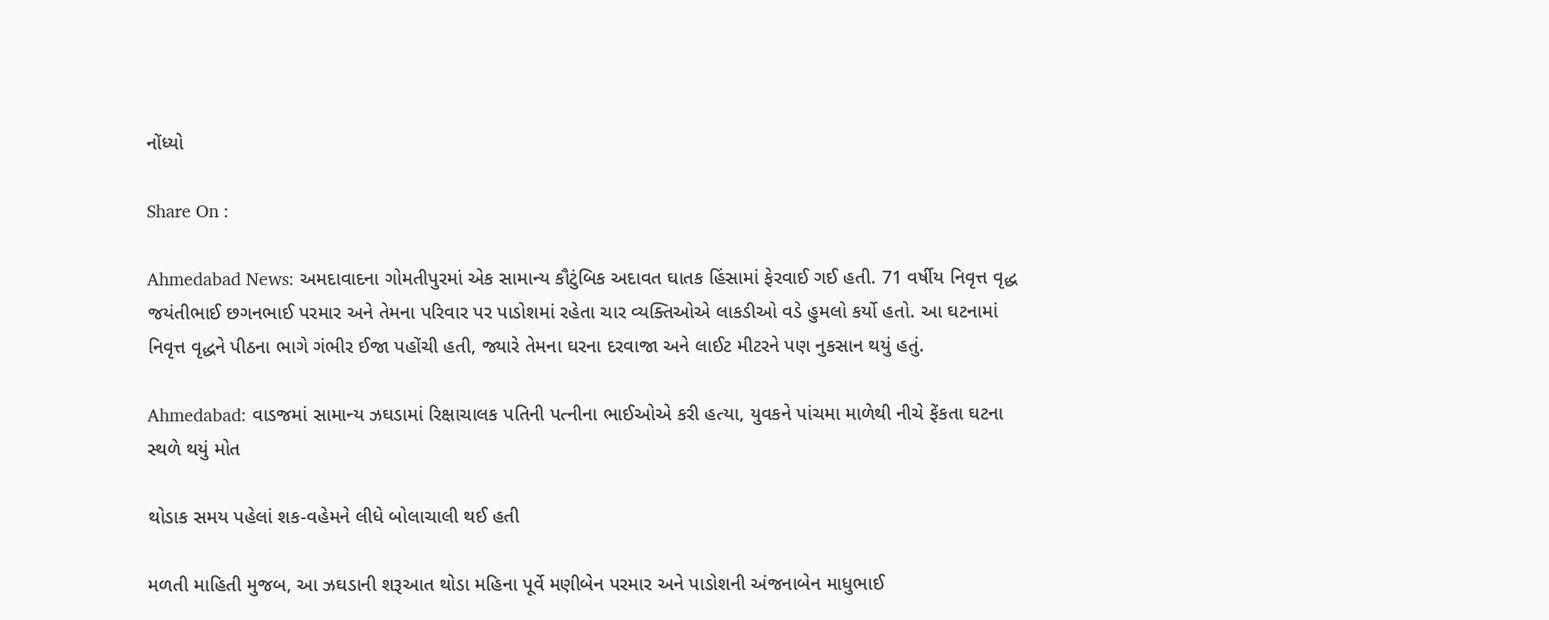નોંધ્યો

Share On :

Ahmedabad News: અમદાવાદના ગોમતીપુરમાં એક સામાન્ય કૌટુંબિક અદાવત ઘાતક હિંસામાં ફેરવાઈ ગઈ હતી. 71 વર્ષીય નિવૃત્ત વૃદ્ધ જયંતીભાઈ છગનભાઈ પરમાર અને તેમના પરિવાર પર પાડોશમાં રહેતા ચાર વ્યક્તિઓએ લાકડીઓ વડે હુમલો કર્યો હતો. આ ઘટનામાં નિવૃત્ત વૃદ્ધને પીઠના ભાગે ગંભીર ઈજા પહોંચી હતી, જ્યારે તેમના ઘરના દરવાજા અને લાઈટ મીટરને પણ નુકસાન થયું હતું.

Ahmedabad: વાડજમાં સામાન્ય ઝઘડામાં રિક્ષાચાલક પતિની પત્નીના ભાઈઓએ કરી હત્યા, યુવકને પાંચમા માળેથી નીચે ફેંકતા ઘટના સ્થળે થયું મોત

થોડાક સમય પહેલાં શક-વહેમને લીધે બોલાચાલી થઈ હતી

મળતી માહિતી મુજબ, આ ઝઘડાની શરૂઆત થોડા મહિના પૂર્વે મણીબેન પરમાર અને પાડોશની અંજનાબેન માધુભાઈ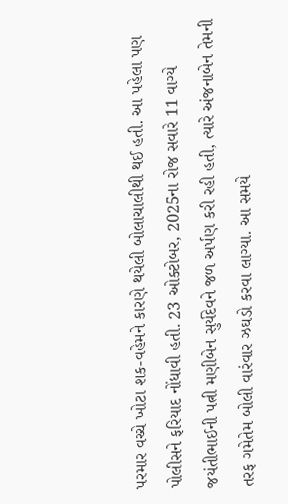પરમાર વચ્ચે ખોટા શક-વહેમને કારણે થયેલી બોલાચાલીથી થઈ હતી. આ પહેલા પણ પોલીસને ફરિયાદ નોંધાવી હતી. 23 ઓક્ટોબર, 2025ના રોજ સવારે 11 વાગ્યે જયંતીભાઈની પત્ની મણીબેન સુર્યદેવને જળ અર્પણ કરી રહી હતી, ત્યારે અંજનાબેન તેમની તરફ ગમેતેમ બોલી વારંવાર ઝઘડો કરવા લાગ્યા. આ સમયે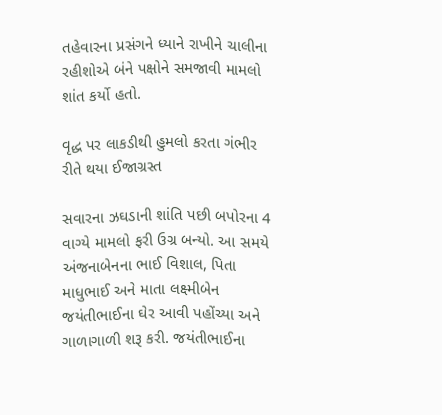તહેવારના પ્રસંગને ધ્યાને રાખીને ચાલીના રહીશોએ બંને પક્ષોને સમજાવી મામલો શાંત કર્યો હતો.

વૃદ્ધ પર લાકડીથી હુમલો કરતા ગંભીર રીતે થયા ઈજાગ્રસ્ત

સવારના ઝઘડાની શાંતિ પછી બપોરના 4 વાગ્યે મામલો ફરી ઉગ્ર બન્યો. આ સમયે અંજનાબેનના ભાઈ વિશાલ, પિતા માધુભાઈ અને માતા લક્ષ્મીબેન જયંતીભાઈના ઘેર આવી પહોંચ્યા અને ગાળાગાળી શરૂ કરી. જયંતીભાઈના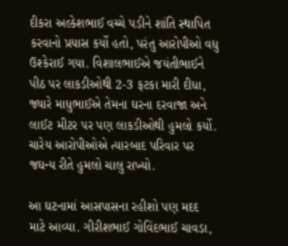દીકરા અલ્કેશભાઈ વચ્ચે પડીને શાંતિ સ્થાપિત કરવાનો પ્રયાસ કર્યો હતો, પરંતુ આરોપીઓ વધુ ઉશ્કેરાઈ ગયા. વિશાલભાઈએ જયંતીભાઈને પીઠ પર લાકડીઓથી 2-3 ફટકા મારી દીધા, જ્યારે માધુભાઈએ તેમના ઘરના દરવાજા અને લાઈટ મીટર પર પણ લાકડીઓથી હુમલો કર્યો. ચારેય આરોપીઓએ ત્યારબાદ પરિવાર પર જઘન્ય રીતે હુમલો ચાલુ રાખ્યો.

આ ઘટનામાં આસપાસના રહીશો પણ મદદ માટે આવ્યા. ગીરીશભાઈ ગોવિંદભાઈ ચાવડા,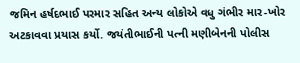જમિન હર્ષદભાઈ પરમાર સહિત અન્ય લોકોએ વધુ ગંભીર માર-ખોર અટકાવવા પ્રયાસ કર્યો. જયંતીભાઈની પત્ની મણીબેનની પોલીસ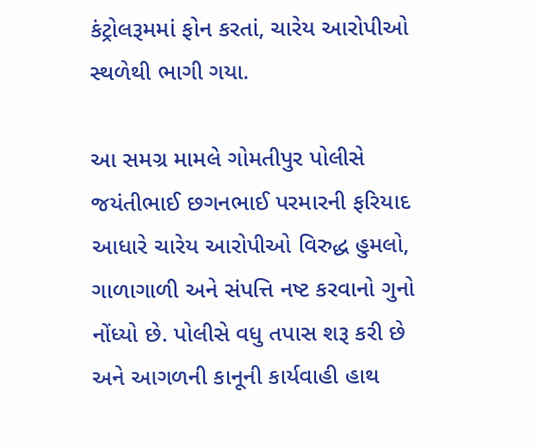કંટ્રોલરૂમમાં ફોન કરતાં, ચારેય આરોપીઓ સ્થળેથી ભાગી ગયા.

આ સમગ્ર મામલે ગોમતીપુર પોલીસે જયંતીભાઈ છગનભાઈ પરમારની ફરિયાદ આધારે ચારેય આરોપીઓ વિરુદ્ધ હુમલો, ગાળાગાળી અને સંપત્તિ નષ્ટ કરવાનો ગુનો નોંધ્યો છે. પોલીસે વધુ તપાસ શરૂ કરી છે અને આગળની કાનૂની કાર્યવાહી હાથ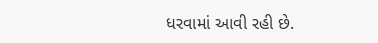ધરવામાં આવી રહી છે.